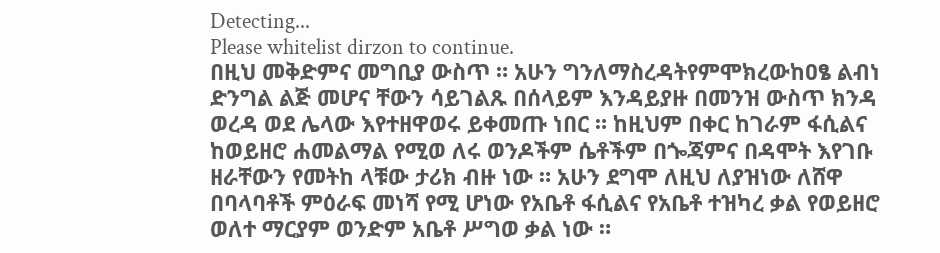Detecting...
Please whitelist dirzon to continue.
በዚህ መቅድምና መግቢያ ውስጥ ። አሁን ግንለማስረዳትየምሞክረውከዐፄ ልብነ ድንግል ልጅ መሆና ቸውን ሳይገልጹ በሰላይም እንዳይያዙ በመንዝ ውስጥ ክንዳ ወረዳ ወደ ሌላው እየተዘዋወሩ ይቀመጡ ነበር ። ከዚህም በቀር ከገራም ፋሲልና ከወይዘሮ ሐመልማል የሚወ ለሩ ወንዶችም ሴቶችም በጐጃምና በዳሞት እየገቡ ዘራቸውን የመትከ ላቹው ታሪክ ብዙ ነው ። አሁን ደግሞ ለዚህ ለያዝነው ለሸዋ በባላባቶች ምዕራፍ መነሻ የሚ ሆነው የአቤቶ ፋሲልና የአቤቶ ተዝካረ ቃል የወይዘሮ ወለተ ማርያም ወንድም አቤቶ ሥግወ ቃል ነው ።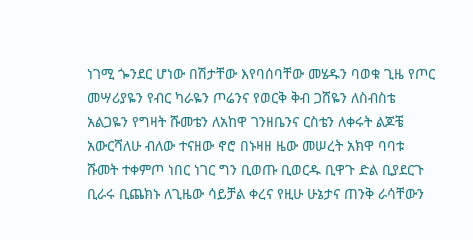ነገሚ ጐንደር ሆነው በሽታቸው እየባሰባቸው መሄዱን ባወቁ ጊዜ የጦር መሣሪያዬን የብር ካራዬን ጦሬንና የወርቅ ቅብ ጋሸዬን ለስብስቴ አልጋዬን የግዛት ሹመቴን ለአከዋ ገንዘቤንና ርስቴን ለቀሩት ልጆቼ አውርሻለሁ ብለው ተናዘው ኖሮ በኑዛዘ ዜው መሠረት አክዋ ባባቱ ሹመት ተቀምጦ ነበር ነገር ግን ቢወጡ ቢወርዱ ቢዋጉ ድል ቢያደርጉ ቢራሩ ቢጨክኑ ለጊዜው ሳይቻል ቀረና የዚሁ ሁኔታና ጠንቅ ራሳቸውን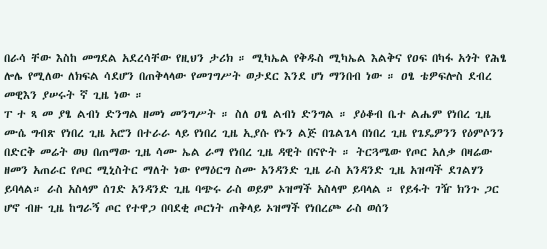በራሳ ቸው እስከ መግደል አደረሳቸው የዚህን ታሪክ ። ሚካኤል የቅዱስ ሚካኤል እልቅና የዐፍ በካፋ አጎት የሕፄ ሎሌ የሚለው ለክፍል ሳደሆን በጠቅላላው የመገግሥት ወታደር እንደ ሆነ ማንበብ ነው ። ዐፄ ቴዎፍሎስ ደብረ መዊእን ያሠሩት ኛ ጊዜ ነው ።
ፐ ተ ጻ መ ያፄ ልብነ ድንግል ዘመነ መንግሥት ። ስለ ዐፄ ልብነ ድንግል ። ያዕቆብ ቤተ ልሔም የነበረ ጊዜ ሙሴ ግብጽ የነበረ ጊዜ አሮን በተራራ ላይ የነበረ ጊዜ ኢያሱ የኑን ልጅ በጌልጌላ በነበረ ጊዜ የጌዴዎንን የዕምሶንን በድርቅ መሬት ወህ በጠማው ጊዜ ሳሙ ኤል ራማ የነበረ ጊዜ ዳዊት በናዮት ። ትርጓሜው የጦር አለቃ በዛሬው ዘመን አጠራር የጦር ሚኒስትር ማለት ነው የማዕርግ ስሙ አንዳንድ ጊዜ ራስ አንዳንድ ጊዜ አዝጣች ደገልሃን ይባላል። ራስ አስላም ሰገድ አንዳንድ ጊዜ ባጭሩ ራስ ወይም ኦዝማች አስላሞ ይባላል ። የይፋት ገዥ ክንጉ ጋር ሆኖ ብዙ ጊዜ ከግራኝ ጦር የተዋጋ በባደቂ ጦርነት ጠቅላይ ኦዝማች የነበረጮ ራስ ወሰን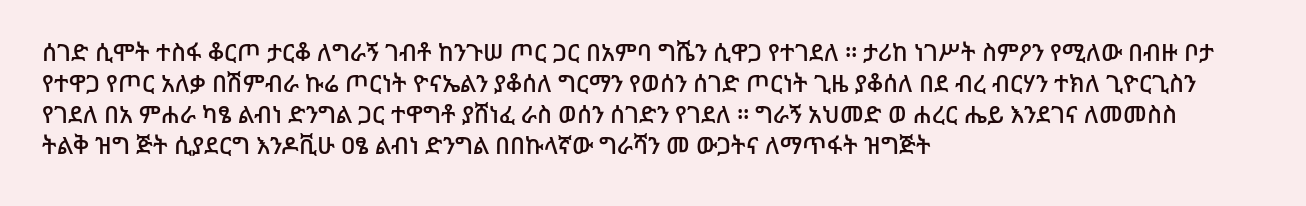ሰገድ ሲሞት ተስፋ ቆርጦ ታርቆ ለግራኝ ገብቶ ከንጉሠ ጦር ጋር በአምባ ግሼን ሲዋጋ የተገደለ ። ታሪከ ነገሥት ስምዖን የሚለው በብዙ ቦታ የተዋጋ የጦር አለቃ በሽምብራ ኩሬ ጦርነት ዮናኤልን ያቆሰለ ግርማን የወሰን ሰገድ ጦርነት ጊዜ ያቆሰለ በደ ብረ ብርሃን ተክለ ጊዮርጊስን የገደለ በአ ምሐራ ካፄ ልብነ ድንግል ጋር ተዋግቶ ያሸነፈ ራስ ወሰን ሰገድን የገደለ ። ግራኝ አህመድ ወ ሐረር ሔይ እንደገና ለመመስስ ትልቅ ዝግ ጅት ሲያደርግ እንዶቪሁ ዐፄ ልብነ ድንግል በበኩላኛው ግራሻን መ ውጋትና ለማጥፋት ዝግጅት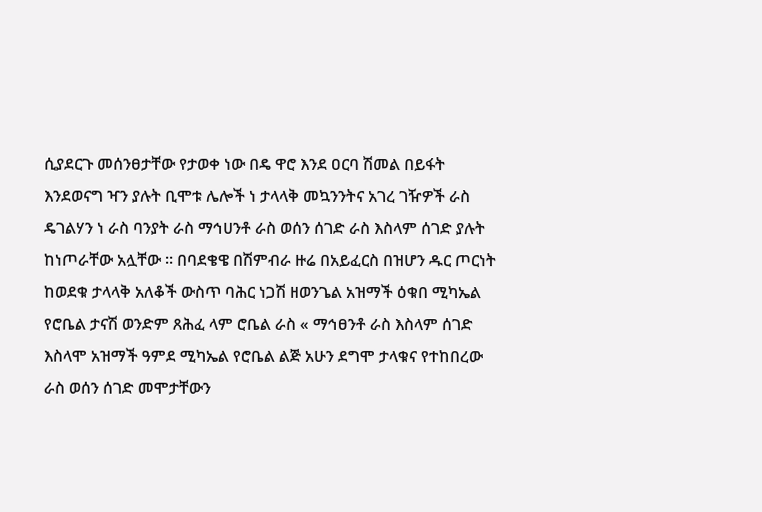ሲያደርጉ መሰንፀታቸው የታወቀ ነው በዴ ዋሮ እንደ ዐርባ ሽመል በይፋት እንደወናግ ዣን ያሉት ቢሞቱ ሌሎች ነ ታላላቅ መኳንንትና አገረ ገዥዎች ራስ ዴገልሃን ነ ራስ ባንያት ራስ ማኅሀንቶ ራስ ወሰን ሰገድ ራስ እስላም ሰገድ ያሉት ከነጦራቸው አሏቸው ። በባደቄዌ በሽምብራ ዙሬ በአይፈርስ በዝሆን ዱር ጦርነት ከወደቁ ታላላቅ አለቆች ውስጥ ባሕር ነጋሽ ዘወንጌል አዝማች ዕቁበ ሚካኤል የሮቤል ታናሽ ወንድም ጸሕፈ ላም ሮቤል ራስ « ማኅፀንቶ ራስ እስላም ሰገድ እስላሞ አዝማች ዓምደ ሚካኤል የሮቤል ልጅ አሁን ደግሞ ታላቁና የተከበረው ራስ ወሰን ሰገድ መሞታቸውን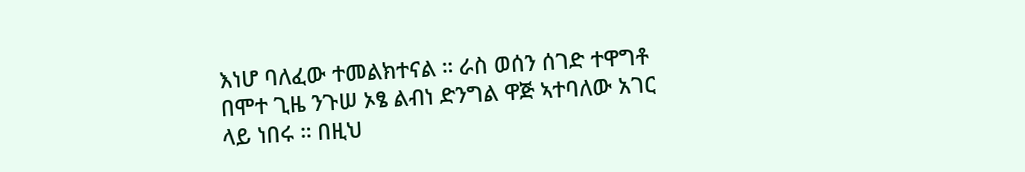እነሆ ባለፈው ተመልክተናል ። ራስ ወሰን ሰገድ ተዋግቶ በሞተ ጊዜ ንጉሠ ኦፄ ልብነ ድንግል ዋጅ ኣተባለው አገር ላይ ነበሩ ። በዚህ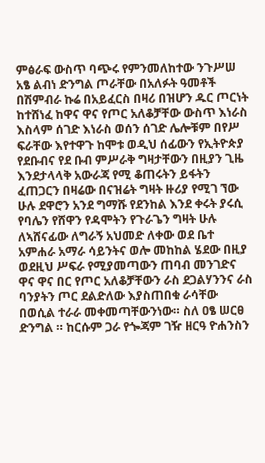ምፅራፍ ውስጥ ባጭሩ የምንመለከተው ንጉሥሠ አፄ ልብነ ድንግል ጦራቸው በአለፉት ዓመቶች በሽምብራ ኩሬ በአይፈርስ በዛሪ በዝሆን ዱር ጦርነት ከተሸነፈ ከዋና ዋና የጦር አለቆቻቸው ውስጥ እነራስ እስላም ሰገድ እነራስ ወሰን ሰገድ ሌሎቹም በየሥ ፍራቸው እየተዋጉ ከሞቱ ወዲህ ሰፊውን የኢትዮጵያ የደቡብና የደ ቡብ ምሥራቅ ግዛታቸውን በዚያን ጊዜ እንደታላላቅ አውራጃ የሚ ቆጠሩትን ይፋትን ፈጠጋርን በዛሬው በናዝሬት ግዛት ዙሪያ የሚገ ኘው ሁሉ ደዋሮን አንደ ግማሹ የደንከል እንደ ቀሩት ያሩሲ የባሌን የሸዋን የዳሞትን የጉራጌን ግዛት ሁሉ ለኣሸናፊው ለግራኝ አህመድ ለቀው ወደ ቤተ አምሐራ አማራ ሳይንትና ወሎ መከከል ሄደው በዚያ ወደዚህ ሥፍራ የሚያመጣውን ጠባብ መንገድና ዋና ዋና በር የጦር አለቆቻቸውን ራስ ደጋልሃንንና ራስ ባንያትን ጦር ደልድለው እያስጠበቁ ራሳቸው በወሲል ተራራ መቀመጣቸውንነው። ስለ ዐፄ ሠርፀ ድንግል ። ከርሱም ጋራ የጐጃም ገዥ ዘርዓ ዮሐንስን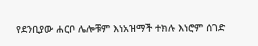የደንቢያው ሐርቦ ሌሎቹም እነአዝማች ተክሉ እነሮም ሰገድ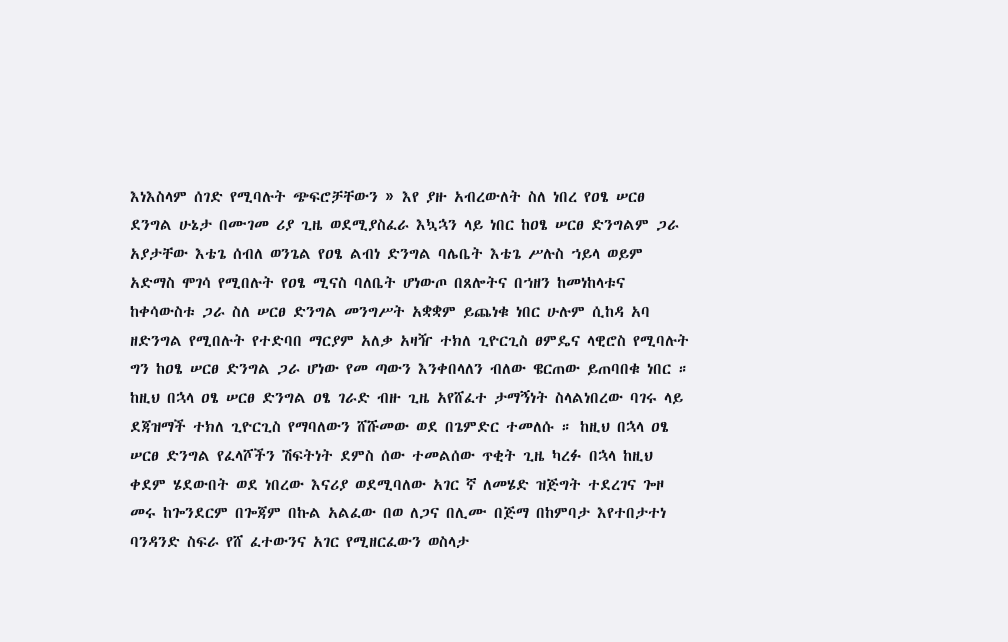እነእስላም ሰገድ የሚባሉት ጭፍሮቻቸውን » እየ ያዙ አብረውለት ስለ ነበረ የዐፄ ሠርፀ ደንግል ሁኔታ በሙገመ ሪያ ጊዜ ወደሚያስፈራ እኳኋን ላይ ነበር ከዐፄ ሠርፀ ድንግልም ጋራ አያታቸው እቴጌ ሰብለ ወንጌል የዐፄ ልብነ ድንግል ባሌቤት እቴጌ ሥሉስ ኀይላ ወይም አድማስ ሞገሳ የሚበሉት የዐፄ ሚናስ ባለቤት ሆነውጦ በጸሎትና በኀዘን ከመነከላቱና ከቀሳውስቱ ጋራ ስለ ሠርፀ ድንግል መንግሥት አቋቋም ይጨነቁ ነበር ሁሉም ሲከዳ አባ ዘድንግል የሚበሉት የተድባበ ማርያም አለቃ አዛዥ ተክለ ጊዮርጊስ ፀምዴና ላዊሮስ የሚባሉት ግን ከዐፄ ሠርፀ ድንግል ጋራ ሆነው የመ ጣውን እንቀበላለን ብለው ዌርጠው ይጠባበቁ ነበር ። ከዚህ በኋላ ዐፄ ሠርፀ ድንግል ዐፄ ገራድ ብዙ ጊዜ አየሸፈተ ታማኝነት ስላልነበረው ባገሩ ላይ ደጃዝማች ተክለ ጊዮርጊስ የማባለውን ሸሹመው ወደ በጌምድር ተመለሱ ። ከዚህ በኋላ ዐፄ ሠርፀ ድንግል የፈላሾችን ሽፍትነት ደምስ ሰው ተመልሰው ጥቂት ጊዜ ካረፉ በኋላ ከዚህ ቀደም ሄደውበት ወደ ነበረው እናሪያ ወደሚባለው አገር ኛ ለመሄድ ዝጅግት ተደረገና ጐዞ መሩ ከጐንደርም በጐጃም በኩል አልፈው በወ ለጋና በሊሙ በጅማ በከምባታ እየተበታተነ ባንዳንድ ስፍራ የሸ ፈተውንና አገር የሚዘርፈውን ወስላታ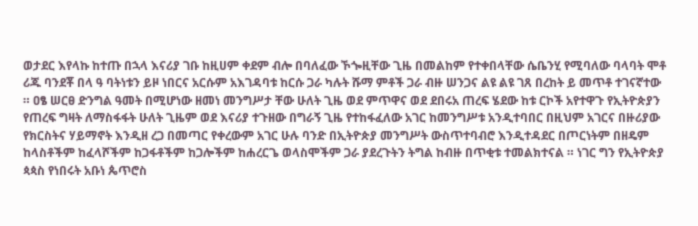ወታደር እየላኩ ከተጡ በኋላ እናሪያ ገቡ ከዚሀም ቀደም ብሎ በባለፈው ኾጐዚቸው ጊዜ በመልከም የተቀበላቸው ሴቤንሂ የሚባለው ባላባት ሞቶ ሪጁ ባንደቾ በላ ዓ ባትነቱን ይዞ ነበርና አርሱም አእገዳባቱ ከርሱ ጋራ ካሉት ሹማ ምቶች ጋራ ብዙ ሠንጋና ልዩ ልዩ ገጸ በረከት ይ መጥቶ ተገናኛተው ። ዐፄ ሠርፀ ድንግል ዓመት በሚሆነው ዘመነ መንግሥታ ቸው ሁለት ጊዜ ወደ ምጥዋና ወደ ደበሩአ ጠረፍ ሄደው ከቱ ርኮች አየተዋጉ የኢትዮጵያን የጠረፍ ግዛት ለማስፋፋት ሁለት ጊዜም ወደ እናሪያ ተጉዘው በግራኝ ጊዜ የተከፋፈለው አገር ከመንግሥቱ አንዲተባበር በዚህም አገርና በዙሪያው የክርስትና ሃይማኖት እንዲዘ ረጋ በመጣር የቀረውም አገር ሁሉ ባንድ በኢትዮጵያ መንግሥት ውስጥተባብሮ እንዲተዳደር በጦርነትም በዘዴም ከላስቶችም ከፈላሾችም ከጋፋቶችም ከጋሎችም ከሐረርጌ ወላስሞችም ጋራ ያደረጉትን ትግል ከብዙ በጥቂቱ ተመልክተናል ። ነገር ግን የኢትዮጵያ ጳጳስ የነበሩት አቡነ ጴጥሮስ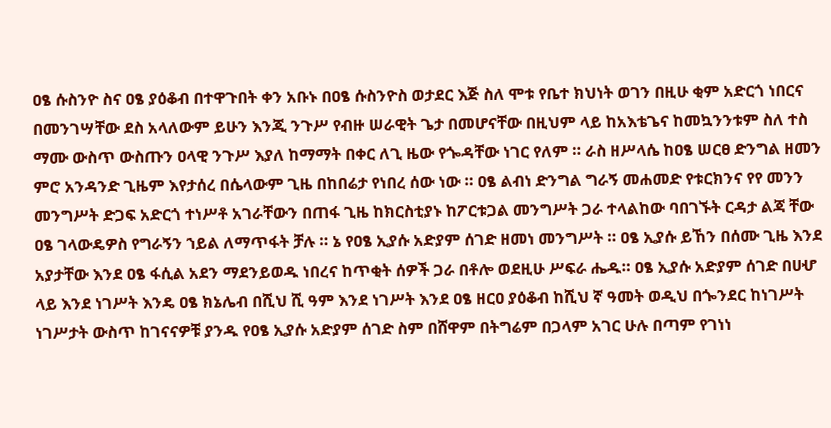ዐፄ ሱስንዮ ስና ዐፄ ያዕቆብ በተዋጉበት ቀን አቡኑ በዐፄ ሱስንዮስ ወታደር እጅ ስለ ሞቱ የቤተ ክህነት ወገን በዚሁ ቂም አድርጎ ነበርና በመንገሣቸው ደስ አላለውም ይሁን እንጂ ንጉሥ የብዙ ሠራዊት ጌታ በመሆናቸው በዚህም ላይ ከአእቴጌና ከመኳንንቱም ስለ ተስ ማሙ ውስጥ ውስጡን ዐላዊ ንጉሥ እያለ ከማማት በቀር ለጊ ዜው የጐዳቸው ነገር የለም ። ራስ ዘሥላሴ ከዐፄ ሠርፀ ድንግል ዘመን ምሮ አንዳንድ ጊዜም እየታሰረ በሴላውም ጊዜ በከበሬታ የነበረ ሰው ነው ። ዐፄ ልብነ ድንግል ግራኝ መሐመድ የቱርክንና የየ መንን መንግሥት ድጋፍ አድርጎ ተነሥቶ አገራቸውን በጠፋ ጊዜ ከክርስቲያኑ ከፖርቱጋል መንግሥት ጋራ ተላልከው ባበገኙት ርዳታ ልጃ ቸው ዐፄ ገላውዴዎስ የግራኝን ኀይል ለማጥፋት ቻሉ ። ኔ የዐፄ ኢያሱ አድያም ሰገድ ዘመነ መንግሥት ። ዐፄ ኢያሱ ይኸን በሰሙ ጊዜ እንደ አያታቸው እንደ ዐፄ ፋሲል አደን ማደንይወዱ ነበረና ከጥቂት ሰዎች ጋራ በቶሎ ወደዚሁ ሥፍራ ሔዱ። ዐፄ ኢያሱ አድያም ሰገድ በሀሇ ላይ እንደ ነገሥት እንዴ ዐፄ ክኔሌብ በሺህ ሺ ዓም እንደ ነገሥት እንደ ዐፄ ዘርዐ ያዕቆብ ከሺህ ኛ ዓመት ወዲህ በጐንደር ከነገሥት ነገሥታት ውስጥ ከገናናዎቹ ያንዱ የዐፄ ኢያሱ አድያም ሰገድ ስም በሸዋም በትግሬም በጋላም አገር ሁሉ በጣም የገነነ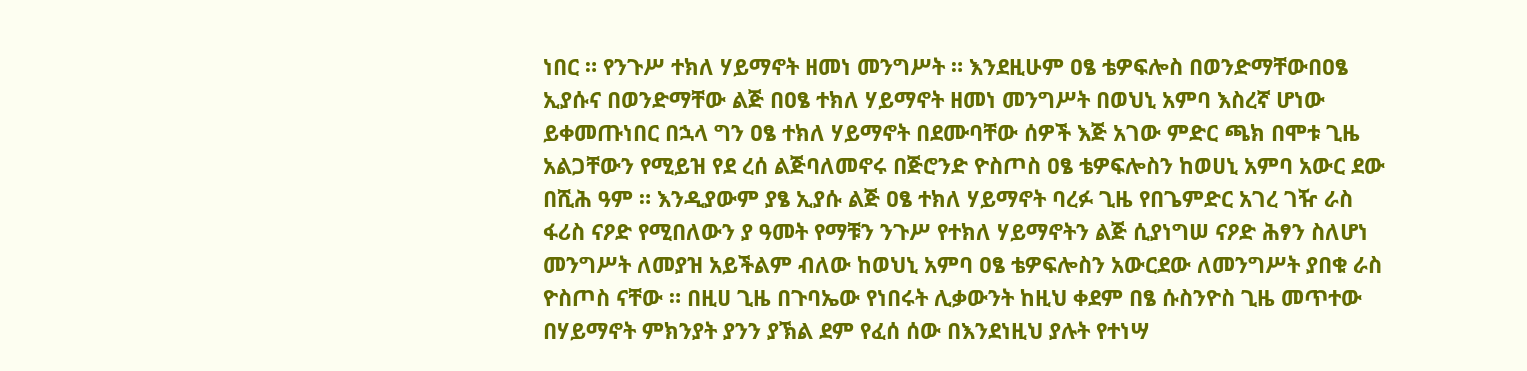ነበር ። የንጉሥ ተክለ ሃይማኖት ዘመነ መንግሥት ። እንደዚሁም ዐፄ ቴዎፍሎስ በወንድማቸውበዐፄ ኢያሱና በወንድማቸው ልጅ በዐፄ ተክለ ሃይማኖት ዘመነ መንግሥት በወህኒ አምባ እስረኛ ሆነው ይቀመጡነበር በኋላ ግን ዐፄ ተክለ ሃይማኖት በደሙባቸው ሰዎች እጅ አገው ምድር ጫክ በሞቱ ጊዜ አልጋቸውን የሚይዝ የደ ረሰ ልጅባለመኖሩ በጅሮንድ ዮስጦስ ዐፄ ቴዎፍሎስን ከወሀኒ አምባ አውር ደው በሺሕ ዓም ። እንዲያውም ያፄ ኢያሱ ልጅ ዐፄ ተክለ ሃይማኖት ባረፉ ጊዜ የበጌምድር አገረ ገዥ ራስ ፋሪስ ናዖድ የሚበለውን ያ ዓመት የማቹን ንጉሥ የተክለ ሃይማኖትን ልጅ ሲያነግሠ ናዖድ ሕፃን ስለሆነ መንግሥት ለመያዝ አይችልም ብለው ከወህኒ አምባ ዐፄ ቴዎፍሎስን አውርደው ለመንግሥት ያበቁ ራስ ዮስጦስ ናቸው ። በዚሀ ጊዜ በጉባኤው የነበሩት ሊቃውንት ከዚህ ቀደም በፄ ሱስንዮስ ጊዜ መጥተው በሃይማኖት ምክንያት ያንን ያኽል ደም የፈሰ ሰው በእንደነዚህ ያሉት የተነሣ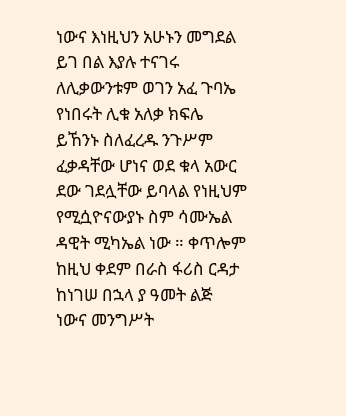ነውና እነዚህን አሁኑን መግደል ይገ በል እያሉ ተናገሩ ለሊቃውንቱም ወገን አፈ ጉባኤ የነበሩት ሊቁ አለቃ ክፍሌ ይኸንኑ ስለፈረዱ ንጉሥም ፈቃዳቸው ሆነና ወደ ቁላ አውር ደው ገደሏቸው ይባላል የነዚህም የሚሷዮናውያኑ ስም ሳሙኤል ዳዊት ሚካኤል ነው ። ቀጥሎም ከዚህ ቀደም በራስ ፋሪስ ርዳታ ከነገሠ በኋላ ያ ዓመት ልጅ ነውና መንግሥት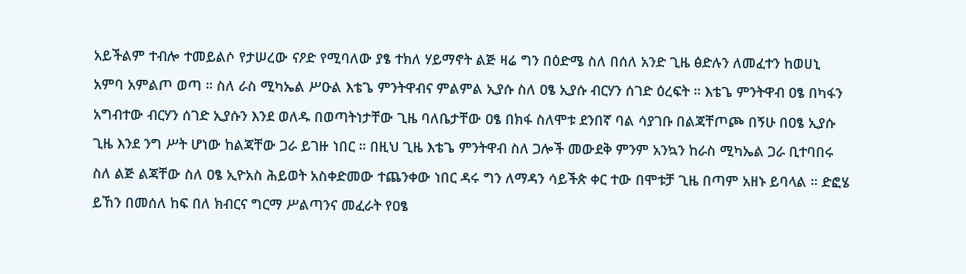አይችልም ተብሎ ተመይልሶ የታሠረው ናዖድ የሚባለው ያፄ ተክለ ሃይማኖት ልጅ ዛሬ ግን በዕድሜ ስለ በሰለ አንድ ጊዜ ፅድሉን ለመፈተን ከወሀኒ አምባ አምልጦ ወጣ ። ስለ ራስ ሚካኤል ሥዑል እቴጌ ምንትዋብና ምልምል ኢያሱ ስለ ዐፄ ኢያሱ ብርሃን ሰገድ ዕረፍት ። እቴጌ ምንትዋብ ዐፄ በካፋን አግብተው ብርሃን ሰገድ ኢያሱን እንደ ወለዱ በወጣትነታቸው ጊዜ ባለቤታቸው ዐፄ በክፋ ስለሞቱ ደንበኛ ባል ሳያገቡ በልጃቸጦጮ በኝሁ በዐፄ ኢያሱ ጊዜ እንደ ንግ ሥት ሆነው ከልጃቸው ጋራ ይገዙ ነበር ። በዚህ ጊዜ እቴጌ ምንትዋብ ስለ ጋሎች መውደቅ ምንም አንኳን ከራስ ሚካኤል ጋራ ቢተባበሩ ስለ ልጅ ልጃቸው ስለ ዐፄ ኢዮአስ ሕይወት አስቀድመው ተጨንቀው ነበር ዳሩ ግን ለማዳን ሳይችጵ ቀር ተው በሞቱቻ ጊዜ በጣም አዘኑ ይባላል ። ድፎሄ ይኸን በመሰለ ከፍ በለ ክብርና ግርማ ሥልጣንና መፈራት የዐፄ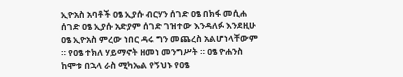ኢዮአስ አባቶች ዐፄ ኢያሱ ብርሃን ሰገድ ዐፄ በክፋ መሲሐ ሰገድ ዐፄ ኢያሱ አድያም ሰገድ ገዝተው እንዳለፉ እንደዚሁ ዐፄ ኢዮአስ ምረው ነበር ዳሩ ግን መጨረስ አልሆነላቸውም ። የዐፄ ተክለ ሃይማኖት ዘመነ መንግሥት ። ዐፄ ዮሐንስ ከሞቱ በኋላ ራስ ሚካኤል የኝህኑ የዐፄ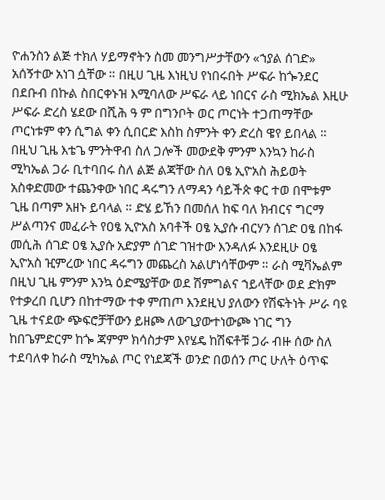ዮሐንስን ልጅ ተክለ ሃይማኖትን ስመ መንግሥታቸውን «ኀያል ሰገድ» አሰኝተው አነገ ሷቸው ። በዚሀ ጊዜ እነዚህ የነበሩበት ሥፍራ ከጐንደር በደቡብ በኩል ስበርቀኑዝ እሚባለው ሥፍራ ላይ ነበርና ራስ ሚክኤል እዚሁ ሥፍራ ድረስ ሄደው በሺሕ ዓ ም በግንቦት ወር ጦርነት ተጋጠማቸው ጦርነቱም ቀን ሲግል ቀን ሲበርድ እስከ ስምንት ቀን ድረስ ዌየ ይበላል ። በዚህ ጊዜ እቴጌ ምንትዋብ ስለ ጋሎች መውደቅ ምንም እንኳን ከራስ ሚካኤል ጋራ ቢተባበሩ ስለ ልጅ ልጃቸው ስለ ዐፄ ኢዮአስ ሕይወት አስቀድመው ተጨንቀው ነበር ዳሩግን ለማዳን ሳይችጵ ቀር ተወ በሞቱም ጊዜ በጣም አዘኑ ይባላል ። ድሄ ይኸን በመሰለ ከፍ ባለ ክብርና ግርማ ሥልጣንና መፈራት የዐፄ ኢዮአስ አባቶች ዐፄ ኢያሱ ብርሃን ሰገድ ዐፄ በከፋ መሲሕ ሰገድ ዐፄ ኢያሱ አድያም ሰገድ ገዝተው እንዳለፉ እንደዚሁ ዐፄ ኢዮአስ ዢምረው ነበር ዳሩግን መጨረስ አልሆነሳቸውም ። ራስ ሚቫኤልም በዚህ ጊዜ ምንም እንኳ ዕድሜያቸው ወደ ሽምግልና ኀይላቸው ወደ ድክም የተቃረበ ቢሆን በከተማው ተቀ ምጠጦ እንደዚህ ያለውን የሽፍትነት ሥራ ባዩ ጊዜ ተናደው ጭፍሮቻቸውን ይዘጮ ለውጊያውተነውጮ ነገር ግን ከበጌምድርም ከጐ ጃምም ክሳስታም እየሄዴ ከሽፍቶቹ ጋራ ብዙ ሰው ስለ ተደባለቀ ከራስ ሚካኤል ጦር የነደጃች ወንድ በወሰን ጦር ሁለት ዕጥፍ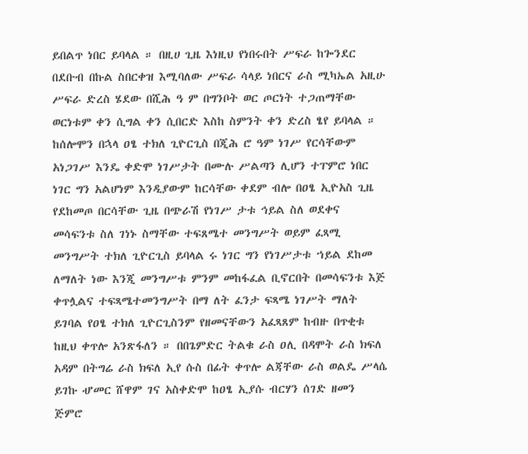ይበልጥ ነበር ይባላል ። በዚሀ ጊዜ እነዚህ የነበሩበት ሥፍራ ከጐንደር በደቡብ በኩል ስበርቀዝ እሚባለው ሥፍራ ሳላይ ነበርና ራስ ሚካኤል አዚሁ ሥፍራ ድረስ ሄደው በሺሕ ዓ ም በግንቦት ወር ጦርነት ተጋጠማቸው ወርነቱም ቀን ሲግል ቀን ሲበርድ እስከ ስምንት ቀን ድረስ ፄየ ይባላል ። ከሰሎሞን በኋላ ዐፄ ተክለ ጊዮርጊስ በጂሕ ሮ ዓም ነገሥ የርሳቸውም አነጋገሥ እንዴ ቀድሞ ነገሥታት በሙሉ ሥልጣን ሊሆን ተፐምሮ ነበር ነገር ግን አልሆነም እንዲያውም ከርሳቸው ቀደም ብሎ በዐፄ ኢዮአስ ጊዜ የደከመጦ በርሳቸው ጊዜ በጭራሽ የነገሥ ታቱ ኅይል ስለ ወደቀና መሳፍንቱ ስለ ገነኑ ስማቸው ተፍጸሜተ መንግሥት ወይም ፈጻሚ መንግሥት ተክለ ጊዮርጊስ ይባላል ሩ ነገር ግን የነገሥታቱ ኀይል ደከመ ለማለት ነው እንጂ መንግሥቱ ምንም መከፋፈል ቢኖርበት በመሳፍንቱ እጅ ቀጥሏልና ተፍጻሜተመንግሥት በማ ለት ፈንታ ፍጻሜ ነገሥት ማለት ይገባል የዐፄ ተክለ ጊዮርጊስንም የዘመናቸውን አፈጻጸም ከብዙ በጥቂቱ ከዚህ ቀጥሎ አንጽፋለን ። በበጌምድር ትልቁ ራስ ዐሊ በዳሞት ራስ ክፍለ አዳም በትግሬ ራስ ክፍለ ኢየ ሱስ በፊት ቀጥሎ ልጃቸው ራስ ወልዴ ሥላሴ ይገኩ ሇመር ሸዋም ገና አስቀድሞ ከዐፄ ኢያሱ ብርሃን ሰገድ ዘመን ጅምሮ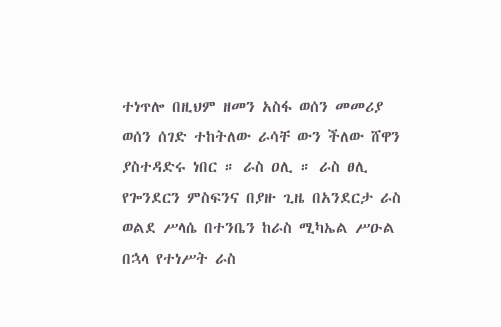ተነጥሎ በዚህም ዘመን አስፋ ወሰን መመሪያ ወሰን ሰገድ ተከትለው ራሳቸ ውን ችለው ሸዋን ያስተዳድሩ ነበር ። ራስ ዐሊ ። ራስ ፀሊ የጐንደርን ምስፍንና በያዙ ጊዜ በአንደርታ ራስ ወልደ ሥላሴ በተንቤን ከራስ ሚካኤል ሥዑል በኋላ የተነሥት ራስ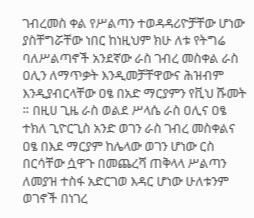ገብረመስ ቀል የሥልጣን ተወዳዳሪዮቻቸው ሆነው ያስቸግሯቸው ነበር ከነዚህም ክሁ ለቱ የትግሬ ባለሥልጣኖች አንደኛው ራስ ገብረ መስቀል ራስ ዐሊን ለማጥቃት እንዲመቻቸዋውና ሕዝብም እንዲያብርላቸው ዐፄ በአድ ማርያምን የቪህ ሹመት ። በዚሀ ጊዜ ራስ ወልደ ሥላሴ ራስ ዐሊና ዐፄ ተክለ ጊዮርጊስ አንድ ወገን ራስ ገብረ መስቀልና ዐፄ በእደ ማርያም ከሌላው ወገን ሆነው ርስ በርሳቸው ሷዋጉ በመጨረሻ ጠቅላላ ሥልጣን ለመያዝ ተስፋ አድርገወ እዳር ሆነው ሁለቱንም ወገኖች በነገረ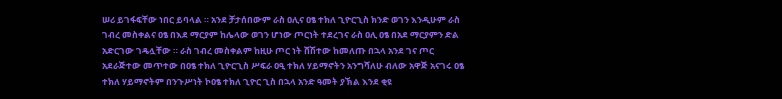ሠሪ ይገፋፍቸው ነበር ይባላል ። አንደ ቻታሰበውም ራስ ዐሊና ዐፄ ተክለ ጊዮርጊስ ክንድ ወገን እንዲሁም ራስ ገብረ መስቀልና ዐፄ በእደ ማርያም ከሌላው ወገን ሆነው ጦርነት ተደረገና ራስ ዐሊ ዐፄ በአደ ማርያምን ድል አድርገው ገዴሏቸው ። ራስ ገብረ መስቀልም ከዚሁ ጦር ነት ሸሽተው ከመለጡ በኋላ አንደ ገና ጦር አደራጅተው መጥተው በዐፄ ተክለ ጊዮርጊስ ሥፍራ ዐዒ ተክለ ሃይማኖትን አንግሻለሁ ብለው አዋጅ አናገሩ ዐፄ ተክለ ሃይማኖትም በንጉሥነት ኮዐፄ ተክለ ጊዮር ጊስ በኋላ አንድ ዓመት ያኽል እንደ ቂዩ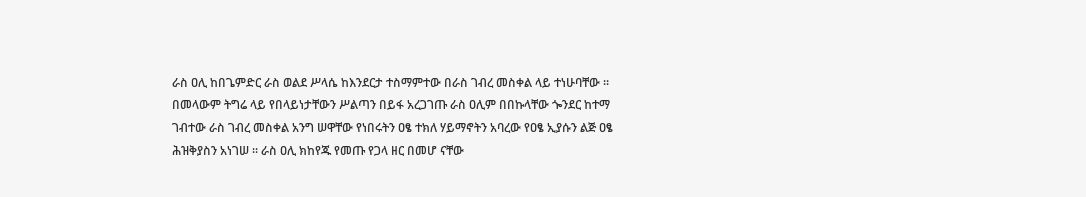ራስ ዐሊ ከበጌምድር ራስ ወልደ ሥላሴ ከእንደርታ ተስማምተው በራስ ገብረ መስቀል ላይ ተነሁባቸው ። በመላውም ትግሬ ላይ የበላይነታቸውን ሥልጣን በይፋ አረጋገጡ ራስ ዐሊም በበኩላቸው ጐንደር ከተማ ገብተው ራስ ገብረ መስቀል አንግ ሠዋቸው የነበሩትን ዐፄ ተክለ ሃይማኖትን አባረው የዐፄ ኢያሱን ልጅ ዐፄ ሕዝቅያስን አነገሠ ። ራስ ዐሊ ክከየጁ የመጡ የጋላ ዘር በመሆ ናቸው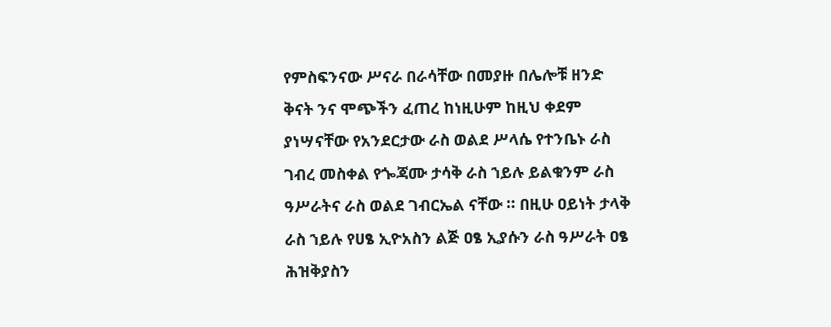የምስፍንናው ሥናራ በራሳቸው በመያዙ በሌሎቹ ዘንድ ቅናት ንና ሞጭችን ፈጠረ ከነዚሁም ከዚህ ቀደም ያነሣናቸው የአንደርታው ራስ ወልደ ሥላሴ የተንቤኑ ራስ ገብረ መስቀል የጐጃሙ ታሳቅ ራስ ኀይሉ ይልቁንም ራስ ዓሥራትና ራስ ወልደ ገብርኤል ናቸው ። በዚሁ ዐይነት ታላቅ ራስ ኀይሉ የሀፄ ኢዮአስን ልጅ ዐፄ ኢያሱን ራስ ዓሥራት ዐፄ ሕዝቅያስን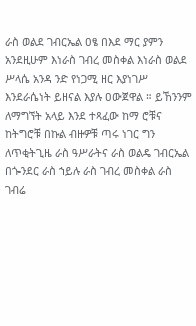ራስ ወልደ ገብርኤል ዐፄ በእደ ማር ያምን አንደዚሁም እነራስ ገብረ መስቀል እነራስ ወልደ ሥላሴ አንዳ ንድ የነጋሚ ዘር እያነገሥ እንደራሴነት ይዘናል እያሉ ዐውጀዋል ። ይኸንንም ለማግኘት አላይ እንደ ተጻፈው ከማ ሮቹና ከትግሮቹ በኩል ብዙዎቹ ጣሩ ነገር ግን ለጥቂትጊዜ ራስ ዓሥራትና ራስ ወልዴ ገብርኤል በጐንደር ራስ ኀይሉ ራስ ገብረ መስቀል ራስ ገብሬ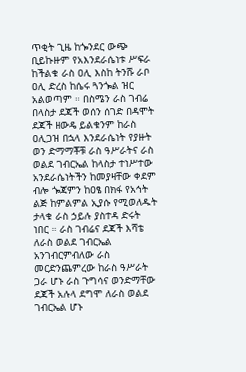ጥቂት ጊዜ ከጐንደር ውጭ ቢይኩዙም የአእንደራሴነቱ ሥፍራ ከችልቁ ራስ ዐሊ እስከ ትንሹ ራቦ ዐሊ ድረስ ከሴሩ ጓንጐል ዝር አልወጣም ። በስሜን ራስ ገብሬ በላስታ ደጃች ወሰን ሰገድ በዳሞት ደጃች ዘውዴ ይልቁንም ከራስ ዐሊጋዝ በኋላ እንደራሴነት የያዙት ወን ድማማቾቹ ራስ ዓሥራትና ራስ ወልደ ገብርኤል ከላስታ ተነሥተው አንደራሴነትችን ከመያዛቸው ቀደም ብሎ ጐጃምን ከዐፄ በክፋ የአኅት ልጅ ከምልምል ኢያሱ የሚወለዱት ታላቁ ራስ ኃይሉ ያስተዳ ድሩት ነበር ። ራስ ገብሬና ደጃች እሻቴ ለራስ ወልደ ገብርኤል አንገብርምብለው ራስ መርድንጨምረው ከራስ ዓሥራት ጋራ ሆኑ ራስ ጉግሳና ወንድማቸው ደጃች አሉላ ደግሞ ለራስ ወልደ ገብርኤል ሆኑ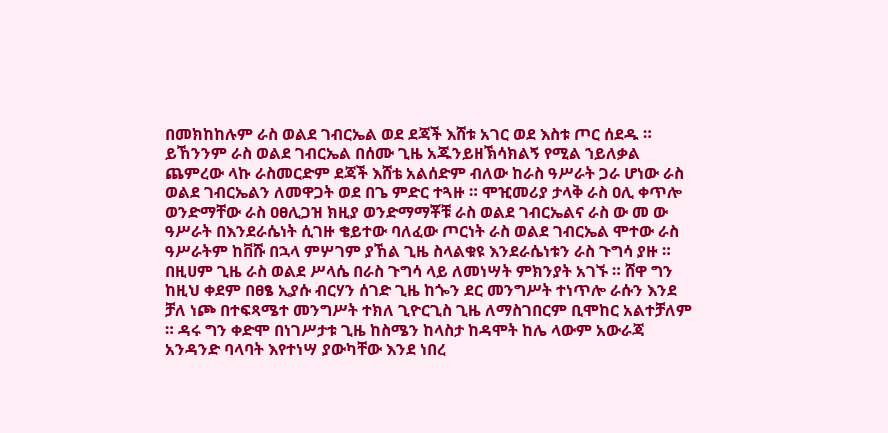በመክከከሉም ራስ ወልደ ገብርኤል ወደ ደጃች እሸቱ አገር ወደ እስቱ ጦር ሰደዱ ። ይኸንንም ራስ ወልደ ገብርኤል በሰሙ ጊዜ አጁንይዘኽሳክልኝ የሚል ኀይለቃል ጨምረው ላኩ ራስመርድም ደጃች እሸቴ አልሰድም ብለው ከራስ ዓሥራት ጋራ ሆነው ራስ ወልደ ገብርኤልን ለመዋጋት ወደ በጌ ምድር ተጓዙ ። ሞዢመሪያ ታላቅ ራስ ዐሊ ቀጥሎ ወንድማቸው ራስ ዐፀሊጋዝ ክዚያ ወንድማማቾቹ ራስ ወልደ ገብርኤልና ራስ ው መ ው ዓሥራት በእንደራሴነት ሲገዙ ቄይተው ባለፈው ጦርነት ራስ ወልደ ገብርኤል ሞተው ራስ ዓሥራትም ከቨሹ በኋላ ምሦገም ያኸል ጊዜ ስላልቁዩ እንደራሴነቱን ራስ ጉግሳ ያዙ ። በዚሀም ጊዜ ራስ ወልደ ሥላሴ በራስ ጉግሳ ላይ ለመነሣት ምክንያት አገኙ ። ሸዋ ግን ከዚህ ቀደም በፀፄ ኢያሱ ብርሃን ሰገድ ጊዜ ከጐን ደር መንግሥት ተነጥሎ ራሱን እንደ ቻለ ነጮ በተፍጻሜተ መንግሥት ተክለ ጊዮርጊስ ጊዜ ለማስገበርም ቢሞከር አልተቻለም ። ዳሩ ግን ቀድሞ በነገሥታቱ ጊዜ ከስሜን ከላስታ ከዳሞት ከሌ ላውም አውራጃ አንዳንድ ባላባት እየተነሣ ያውካቸው እንደ ነበረ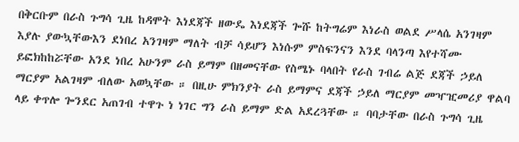በቅርቡም በራስ ጉግሳ ጊዜ ከዳሞት እነደጃች ዘውዴ እነደጃች ጐሹ ከትግሬም እነራስ ወልደ ሥላሴ አንገዛም እያሉ ያውኳቸውእን ደነበረ አንገዛም ማለት ብቻ ሳይሆን እነሱም ምስፍንናን እንደ ባላንጣ እየተሻሙ ይፎክከከሯቸው አንደ ነበረ አሁንም ራስ ይማም በዘመናቸው የስሜኑ ባላበት የራስ ገብሬ ልጅ ደጃች ኃይለ ማርያም አልገዛም ብለው አወኳቸው ። በዚሁ ምክንያት ራስ ይማምና ደጃች ኃይለ ማርያም መዣዢመሪያ ዋልባ ላይ ቀጥሎ ጐንደር አጠገብ ተዋጉ ነ ነገር ግን ራስ ይማም ድል አደረጓቸው ። ባባታቸው በራስ ጉግሳ ጊዜ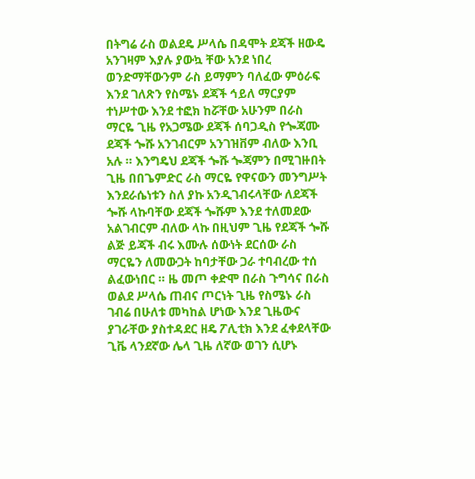በትግሬ ራስ ወልደዴ ሥላሴ በዳሞት ደጃች ዘውዴ አንገዛም እያሉ ያውኳ ቸው አንደ ነበረ ወንድማቸውንም ራስ ይማምን ባለፈው ምዕራፍ እንደ ገለጽን የስሜኑ ደጃች ኅይለ ማርያም ተነሥተው እንደ ተፎክ ከሯቸው አሁንም በራስ ማርዬ ጊዜ የአጋሜው ደጃች ሰባጋዲስ የጐጃሙ ደጃች ጐሹ አንገብርም አንገዝቨም ብለው እንቢ አሉ ። እንግዴህ ደጃች ጐሹ ጐጃምን በሚገዙበት ጊዜ በበጌምድር ራስ ማርዬ የዋናውን መንግሥት እንደራሴነቱን ስለ ያኩ አንዲገብሩላቸው ለደጃች ጐሹ ላኩባቸው ደጃች ጐሹም እንደ ተለመደው አልገብርም ብለው ላኩ በዚህም ጊዜ የደጃች ጐሹ ልጅ ይጃች ብሩ እሙሉ ሰውነት ደርሰው ራስ ማርዬን ለመውጋት ከባታቸው ጋራ ተባብረው ተሰ ልፈውነበር ። ዜ መጦ ቀድሞ በራስ ጉግሳና በራስ ወልደ ሥላሴ ጠብና ጦርነት ጊዜ የስሜኑ ራስ ገብሬ በሁለቱ መካከል ሆነው እንደ ጊዜውና ያገራቸው ያስተዳደር ዘዴ ፖሊቲክ እንደ ፈቀደላቸው ጊቬ ላንደኛው ሌላ ጊዜ ለኛው ወገን ሲሆኑ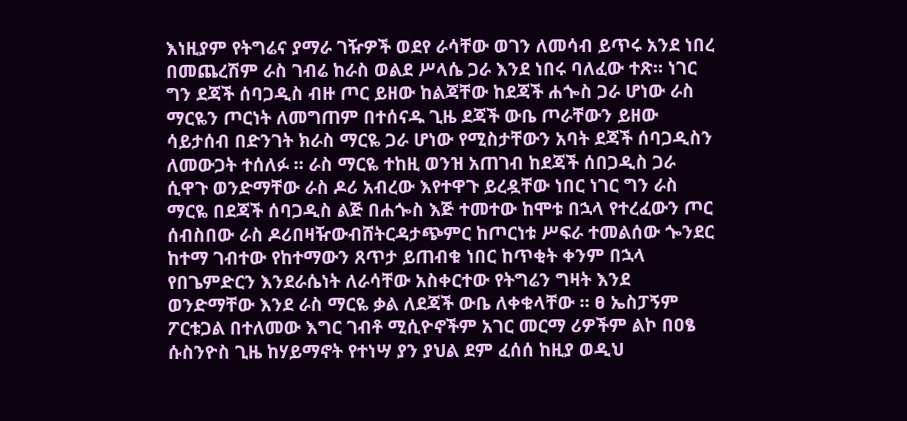እነዚያም የትግሬና ያማራ ገዥዎች ወደየ ራሳቸው ወገን ለመሳብ ይጥሩ አንደ ነበረ በመጨረሽም ራስ ገብሬ ከራስ ወልደ ሥላሴ ጋራ እንደ ነበሩ ባለፈው ተጽ። ነገር ግን ደጃች ሰባጋዲስ ብዙ ጦር ይዘው ከልጃቸው ከደጃች ሐጐስ ጋራ ሆነው ራስ ማርዬን ጦርነት ለመግጠም በተሰናዱ ጊዜ ደጃች ውቤ ጦራቸውን ይዘው ሳይታሰብ በድንገት ክራስ ማርዬ ጋራ ሆነው የሚስታቸውን አባት ደጃች ሰባጋዲስን ለመውጋት ተሰለፉ ። ራስ ማርዬ ተከዚ ወንዝ አጠገብ ከደጃች ሰበጋዲስ ጋራ ሲዋጉ ወንድማቸው ራስ ዶሪ አብረው እየተዋጉ ይረዷቸው ነበር ነገር ግን ራስ ማርዬ በደጃች ሰባጋዲስ ልጅ በሐጐስ እጅ ተመተው ከሞቱ በኋላ የተረፈውን ጦር ሰብስበው ራስ ዶሪበዛዥውብሸትርዳታጭምር ከጦርነቱ ሥፍራ ተመልሰው ጐንደር ከተማ ገብተው የከተማውን ጸጥታ ይጠብቁ ነበር ከጥቂት ቀንም በኋላ የበጌምድርን እንደራሴነት ለራሳቸው አስቀርተው የትግሬን ግዛት እንደ ወንድማቸው እንደ ራስ ማርዬ ቃል ለደጃች ውቤ ለቀቁላቸው ። ፀ ኤስፓኝም ፖርቱጋል በተለመው እግር ገብቶ ሚሲዮኖችም አገር መርማ ሪዎችም ልኮ በዐፄ ሱስንዮስ ጊዜ ከሃይማኖት የተነሣ ያን ያህል ደም ፈሰሰ ከዚያ ወዲህ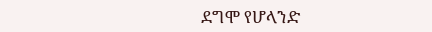ደግሞ የሆላንድ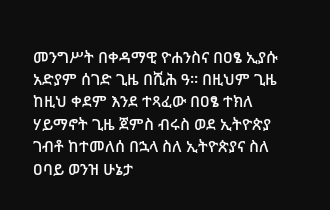መንግሥት በቀዳማዊ ዮሐንስና በዐፄ ኢያሱ አድያም ሰገድ ጊዜ በሺሕ ዓ። በዚህም ጊዜ ከዚህ ቀደም እንደ ተጻፈው በዐፄ ተክለ ሃይማኖት ጊዜ ጀምስ ብሩስ ወደ ኢትዮጵያ ገብቶ ከተመለሰ በኋላ ስለ ኢትዮጵያና ስለ ዐባይ ወንዝ ሁኔታ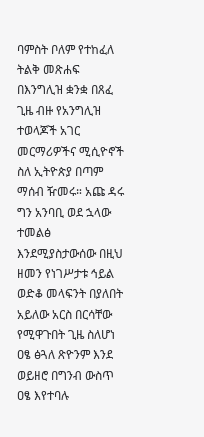ባምስት ቦለም የተከፈለ ትልቅ መጽሐፍ በእንግሊዝ ቋንቋ በጸፈ ጊዜ ብዙ የአንግሊዝ ተወላጆች አገር መርማሪዎችና ሚሲዮኖች ስለ ኢትዮጵያ በጣም ማሰብ ዥመሩ። አጩ ዳሩ ግን አንባቢ ወደ ኋላው ተመልፅ እንደሚያስታውሰው በዚህ ዘመን የነገሥታቱ ኅይል ወድቆ መላፍንት በያለበት አይለው አርስ በርሳቸው የሚዋጉበት ጊዜ ስለሆነ ዐፄ ፅጓለ ጽዮንም እንደ ወይዘሮ በግንብ ውስጥ ዐፄ እየተባሉ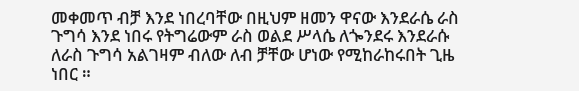መቀመጥ ብቻ እንደ ነበረባቸው በዚህም ዘመን ዋናው እንደራሴ ራስ ጉግሳ እንደ ነበሩ የትግሬውም ራስ ወልደ ሥላሴ ለጐንደሩ እንደራሱ ለራስ ጉግሳ አልገዛም ብለው ለብ ቻቸው ሆነው የሚከራከሩበት ጊዜ ነበር ።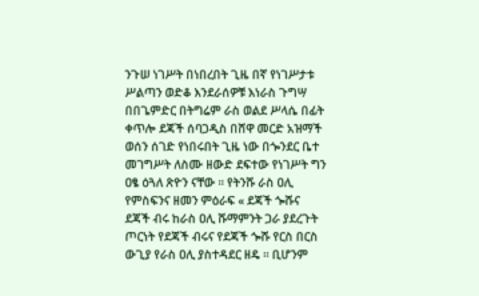ንጉሠ ነገሥት በነበረበት ጊዜ በኛ የነገሥታቱ ሥልጣን ወድቆ እንደራሰዎቹ እነራስ ጉግሣ በበጌምድር በትግሬም ራስ ወልደ ሥላሴ በፊት ቀጥሎ ደጃች ሰባጋዲስ በሸዋ መርድ አዝማች ወሰን ሰገድ የነበሩበት ጊዜ ነው በጐንደር ቤተ መገግሥት ለስሙ ዘውድ ደፍተው የነገሥት ግን ዐፄ ዕጓለ ጽዮን ናቸው ። የትንሹ ራስ ዐሊ የምስፍንና ዘመን ምዕራፍ « ደጃች ጐሹና ደጃች ብሩ ከራስ ዐሊ ሹማምንት ጋራ ያደረጉት ጦርነት የደጃች ብሩና የደጃች ጐሹ የርስ በርስ ውጊያ የራስ ዐሊ ያስተዳደር ዘዴ ። ቢሆንም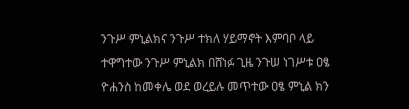ንጉሥ ምኒልክና ንጉሥ ተክለ ሃይማኖት እምባቦ ላይ ተዋግተው ንጉሥ ምኒልክ በሸነፉ ጊዜ ንጉሠ ነገሥቱ ዐፄ ዮሐንስ ከመቀሌ ወደ ወረይሉ መጥተው ዐፄ ምኒል ክን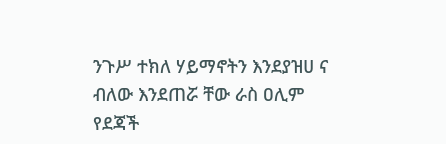ንጉሥ ተክለ ሃይማኖትን እንደያዝሀ ና ብለው እንደጠሯ ቸው ራስ ዐሊም የደጃች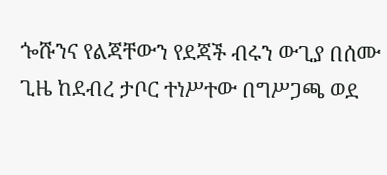ጐሹንና የልጃቸውን የደጃች ብሩን ውጊያ በሰሙ ጊዜ ከደብረ ታቦር ተነሥተው በግሥጋጫ ወደ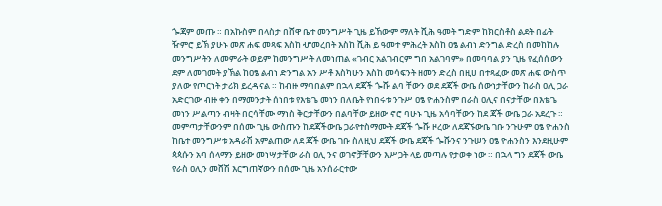ጐጃም መጡ ። በአኩስም በላስታ በሸዋ ቤተ መንግሥት ጊዜ ይኸውም ማለት ሺሕ ዓመት ግድም ከክርስቶስ ልደት በፊት ዥምሮ ይኽ ያሁኑ መጽ ሐፍ መጻፍ እስከ ሇመረበት እስከ ሺሕ ይ ዓመተ ምሕረት እስከ ዐፄ ልብነ ድንግል ድረስ በመከከሉ መንግሥትን ለመምራት ወይም ከመንግሥት ለመነጠል «ገብር አልገብርም ግበ አልገባም» በመባባል ያን ጊዜ የፈሰሰውን ደም ለመገመት ያኽል ከዐፄ ልብነ ድንግል አን ሥቶ እስካሁን እስከ መሳፍንት ዘመን ድረስ በዚሀ በተጻፈው መጽ ሐፍ ውስጥ ያለው የጦርነት ታሪክ ይረዳናል ። ከብዙ ማባበልም በኋላ ደጃች ጐሹ ልባ ቸውን ወደ ደጃች ውቤ ሰውነታቸውን ከራስ ዐሊ ጋራ አድርገው ብዙ ቀን በማመንታት ሰነበቱ የእቴጌ መነን በለቤት የነበሩቱ ንጉሥ ዐፄ ዮሐንስም በራስ ዐሊና በናታቸው በእቴጌ መነን ሥልጣን ብዛት በርሳቸሙ ማነስ ቅርታቸውን በልባቸው ይዘው ኖሮ ባሁኑ ጊዜ አሳባቸውን ከደ ጃች ውቤ ጋራ አደረጉ ። መምጣታቸውንም በሰሙ ጊዜ ውስጡን ከደጃችውቤ ጋራየተስማሙት ደጃች ጐሹ ዞረው ለደጃኙውቤ ገቡ ንጉሁም ዐፄ ዮሐንስ ከቤተ መንግሥቱ አዳራሽ አምልጠው ለደ ጃች ውቤ ገቡ ስለዚህ ደጃች ውቤ ደጃች ጐሹንና ንጉሠን ዐፄ ዮሐንስን እንደዚሁም ጳጳሱን አባ ሰላማን ይዘው መነሣታቸው ራስ ዐሊ ንና ወገኖቻቸውን እሥጋት ላይ መጣሉ የታወቀ ነው ። በኋላ ግን ደጃች ውቤ የራስ ዐሊን መሸሽ እርግጠኛውን በሰሙ ጊዜ አንሰራርተው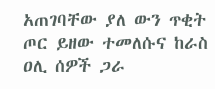አጠገባቸው ያለ ውን ጥቂት ጦር ይዘው ተመለሱና ከራስ ዐሊ ሰዎች ጋራ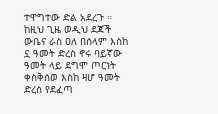ተዋግተው ድል አደረጉ ። ከዚህ ጊዜ ወዲህ ደጃች ውቤና ራስ ዐለ በሰላም እስከ ኗ ዓመት ድረስ ኖሩ ባይኛው ዓመት ላይ ደግሞ ጦርነት ቀስቅሰወ እስከ ዛሆ ዓመት ድረስ የደፈጣ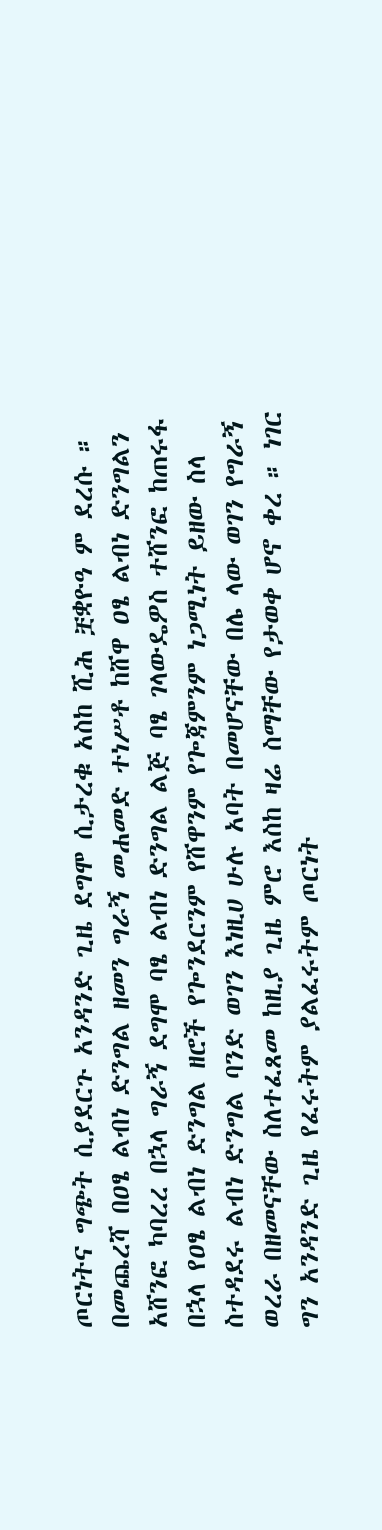ጦርነትና ግጭት ሲያደርጉ አንዳንድ ጊዜ ደግሞ ሲታረቁ አስከ ሺሕ ቿቋዮዓ ም ደረሱ ። በመጨረሻ በዐፄ ልብነ ድንግል ዘመን ግራኝ መሐመድ ተነሥቶ ከሸዋ ዐፄ ልብነ ድንግልን አሸንፎ ካባረረ በኋላ ግራኝ ደግሞ ባፄ ልብነ ድንግል ልጅ ባፄ ገላውዴዎስ ተሸንፎ ከጠሩፋ በኋላ የዐፄ ልብነ ድንግል ዘሮች የጐንደርንም የሸዋንም የጐጃምንም ነጋሚነት ይዘው ስላ ስተዳደሩ ልብነ ድንግል ባንድ ወገን እነዚሀ ሁሉ አባት በመሆናቸው በሌ ላው ወገን የግራኝ ወረራ በዘመናቸው ስለተፈጸመ ከዚያ ጊዜ ምሮ እስከ ዛሬ ስማቸው የታወቀ ሆኖ ቀረ ። ነገር ግን አንዳንድ ጊዜ የፈሩትም ያልፈሩትም ጦርነት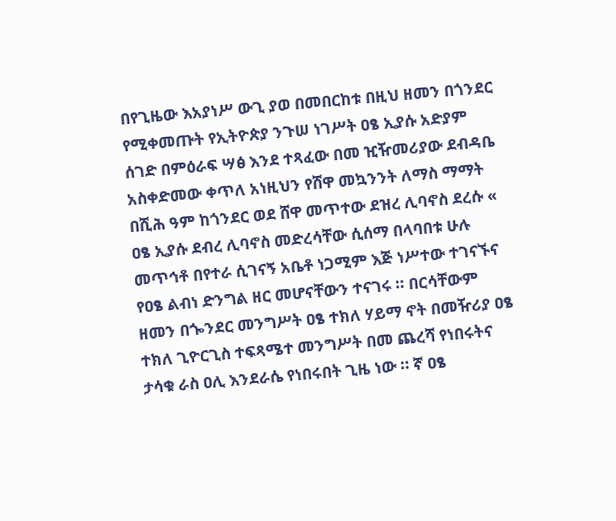በየጊዜው እአያነሥ ውጊ ያወ በመበርከቱ በዚህ ዘመን በጎንደር የሚቀመጡት የኢትዮጵያ ንጉሠ ነገሥት ዐፄ ኢያሱ አድያም ሰገድ በምዕራፍ ሣፅ እንደ ተጻፈው በመ ዢዥመሪያው ደብዳቤ አስቀድመው ቀጥለ አነዚህን የሸዋ መኳንንት ለማስ ማማት በሺሕ ዓም ከጎንደር ወደ ሸዋ መጥተው ደዝረ ሊባኖስ ደረሱ « ዐፄ ኢያሱ ደብረ ሊባኖስ መድረሳቸው ሲሰማ በላባበቱ ሁሉ መጥኅቶ በየተራ ሲገናኝ አቤቶ ነጋሚም እጅ ነሥተው ተገናኙና የዐፄ ልብነ ድንግል ዘር መሆናቸውን ተናገሩ ። በርሳቸውም ዘመን በጐንደር መንግሥት ዐፄ ተክለ ሃይማ ኖት በመዥሪያ ዐፄ ተክለ ጊዮርጊስ ተፍጻሜተ መንግሥት በመ ጨረሻ የነበሩትና ታሳቁ ራስ ዐሊ እንደራሴ የነበሩበት ጊዜ ነው ። ኛ ዐፄ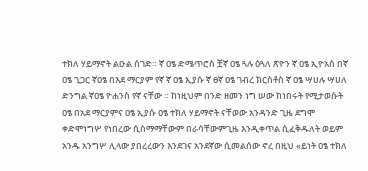ተክለ ሃይማኖት ልዑል ሰገድ። ኛ ዐፄ ድሜጥሮስ ቿኛ ዐፄ ጓሉ ዕጓለ ጽዮን ኛ ዐፄ ኢዮአስ በኛ ዐፄ ጊጋር ኛዐፄ በእደ ማርያም የኛ ኛ ዐፄ ኢያሱ ኛ ፀኛ ዐፄ ገብረ ክርስቶስ ኛ ዐፄ ሣሀሉ ሣሀለ ድንግል ኛዐፄ ዮሐንስ የኛ ናቸው ። ከነዚህም በንድ ዘመን ነግ ሠው ከነበሩት የሚታወሱት ዐፄ በአደ ማርያምና ዐፄ ኢያሱ ዐፄ ተክለ ሃይማኖት ናቸወው አንዳንድ ጊዜ ደግሞ ቀድሞነግሦ የነበረው ሲስማማቸውም በራሳቸውምጊዜ እንዲቀጥል ሲፈቅዱለት ወይም አንዱ አንግሦ ሊላው ያበረረውን እንደገና አንደኛው ሲመልሰው ኖረ በዚህ «ይነት ዐፄ ተክለ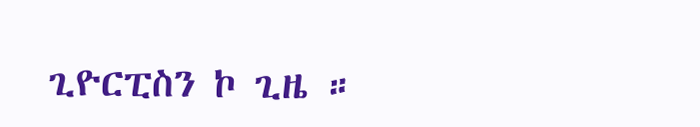ጊዮርፒስን ኮ ጊዜ ።